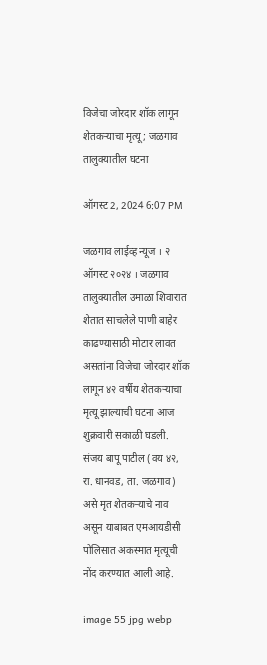विजेचा जोरदार शॉक लागून शेतकऱ्याचा मृत्यू ; जळगाव तालुक्यातील घटना

ऑगस्ट 2, 2024 6:07 PM

जळगाव लाईव्ह न्यूज । २ ऑगस्ट २०२४ । जळगाव तालुक्यातील उमाळा शिवारात शेतात साचलेले पाणी बाहेर काढण्यासाठी मोटार लावत असतांना विजेचा जोरदार शॉक लागून ४२ वर्षीय शेतकऱ्याचा मृत्यू झाल्याची घटना आज शुक्रवारी सकाळी घडली. संजय बापू पाटील (वय ४२, रा. धानवड, ता. जळगाव) असे मृत शेतकऱ्याचे नाव असून याबाबत एमआयडीसी पोलिसात अकस्मात मृत्यूची नोंद करण्यात आली आहे.

image 55 jpg webp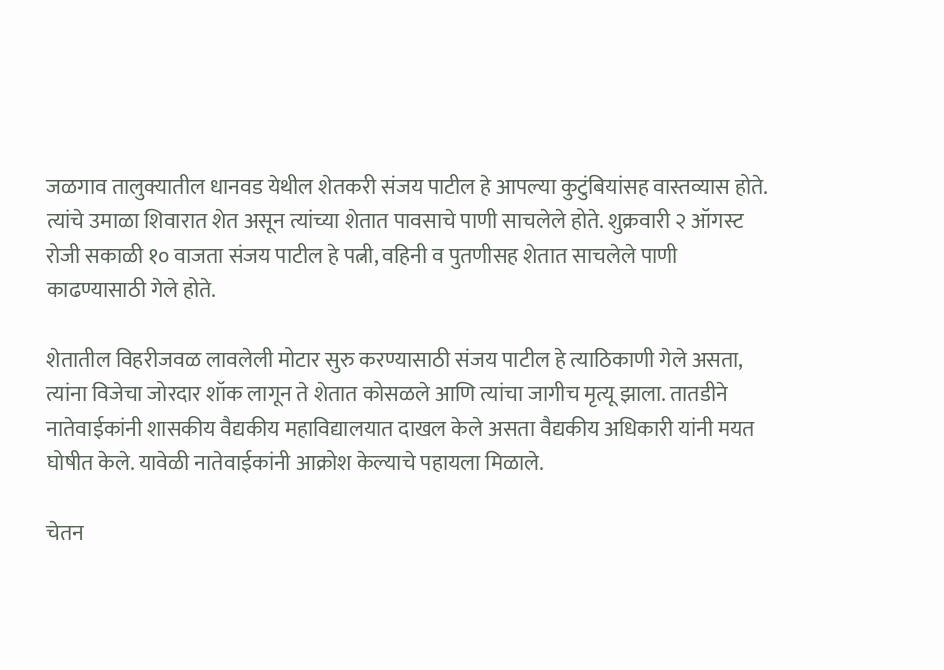जळगाव तालुक्यातील धानवड येथील शेतकरी संजय पाटील हे आपल्या कुटुंबियांसह वास्तव्यास होते. त्यांचे उमाळा शिवारात शेत असून त्यांच्या शेतात पावसाचे पाणी साचलेले होते. शुक्रवारी २ ऑगस्ट रोजी सकाळी १० वाजता संजय पाटील हे पत्नी, वहिनी व पुतणीसह शेतात साचलेले पाणी काढण्यासाठी गेले होते.

शेतातील विहरीजवळ लावलेली मोटार सुरु करण्यासाठी संजय पाटील हे त्याठिकाणी गेले असता, त्यांना विजेचा जोरदार शॉक लागून ते शेतात कोसळले आणि त्यांचा जागीच मृत्यू झाला. तातडीने नातेवाईकांनी शासकीय वैद्यकीय महाविद्यालयात दाखल केले असता वैद्यकीय अधिकारी यांनी मयत घोषीत केले. यावेळी नातेवाईकांनी आक्रोश केल्याचे पहायला मिळाले.

चेतन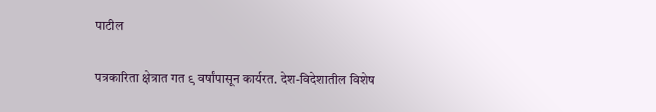पाटील

पत्रकारिता क्षेत्रात गत ९ वर्षांपासून कार्यरत. देश-विदेशातील विशेष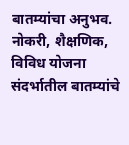बातम्यांचा अनुभव. नोकरी, शैक्षणिक, विविध योजना संदर्भातील बातम्यांचे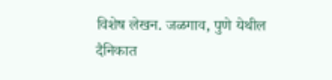विशेष लेखन. जळगाव, पुणे येथील दैनिकात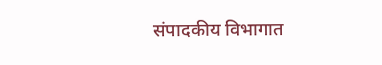संपादकीय विभागात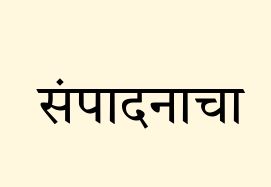संपादनाचा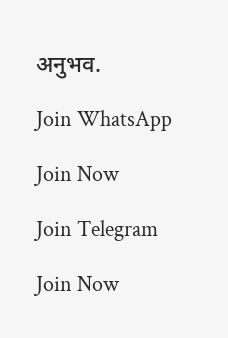अनुभव.

Join WhatsApp

Join Now

Join Telegram

Join Now